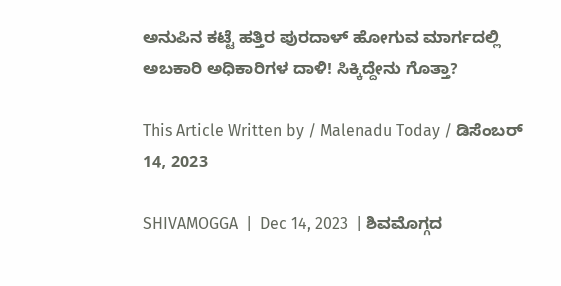ಅನುಪಿನ ಕಟ್ಟೆ ಹತ್ತಿರ ಪುರದಾಳ್ ಹೋಗುವ ಮಾರ್ಗದಲ್ಲಿ ಅಬಕಾರಿ ಅಧಿಕಾರಿಗಳ ದಾಳಿ! ಸಿಕ್ಕಿದ್ದೇನು ಗೊತ್ತಾ?

This Article Written by / Malenadu Today / ಡಿಸೆಂಬರ್ 14, 2023

SHIVAMOGGA  |  Dec 14, 2023  | ಶಿವಮೊಗ್ಗದ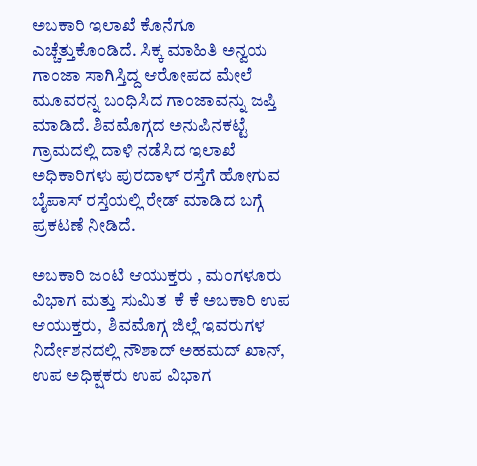ಅಬಕಾರಿ ಇಲಾಖೆ ಕೊನೆಗೂ ಎಚ್ಚೆತ್ತುಕೊಂಡಿದೆ. ಸಿಕ್ಕ ಮಾಹಿತಿ ಅನ್ವಯ ಗಾಂಜಾ ಸಾಗಿಸ್ತಿದ್ದ ಆರೋಪದ ಮೇಲೆ ಮೂವರನ್ನ ಬಂಧಿಸಿದ ಗಾಂಜಾವನ್ನು ಜಪ್ತಿ ಮಾಡಿದೆ. ಶಿವಮೊಗ್ಗದ ಅನುಪಿನಕಟ್ಟೆ ಗ್ರಾಮದಲ್ಲಿ ದಾಳಿ ನಡೆಸಿದ ಇಲಾಖೆ ಅಧಿಕಾರಿಗಳು ಪುರದಾಳ್ ರಸ್ತೆಗೆ ಹೋಗುವ ಬೈಪಾಸ್ ರಸ್ತೆಯಲ್ಲಿ ರೇಡ್ ಮಾಡಿದ ಬಗ್ಗೆ ಪ್ರಕಟಣೆ ನೀಡಿದೆ.

ಅಬಕಾರಿ ಜಂಟಿ ಆಯುಕ್ತರು , ಮಂಗಳೂರು ವಿಭಾಗ ಮತ್ತು ಸುಮಿತ  ಕೆ ಕೆ ಅಬಕಾರಿ ಉಪ ಆಯುಕ್ತರು,  ಶಿವಮೊಗ್ಗ ಜಿಲ್ಲೆ ಇವರುಗಳ ನಿರ್ದೇಶನದಲ್ಲಿ ನೌಶಾದ್ ಅಹಮದ್ ಖಾನ್,  ಉಪ ಅಧಿಕ್ಷಕರು ಉಪ ವಿಭಾಗ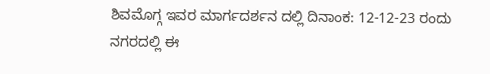ಶಿವಮೊಗ್ಗ ಇವರ ಮಾರ್ಗದರ್ಶನ ದಲ್ಲಿ ದಿನಾಂಕ: 12-12-23 ರಂದು ನಗರದಲ್ಲಿ ಈ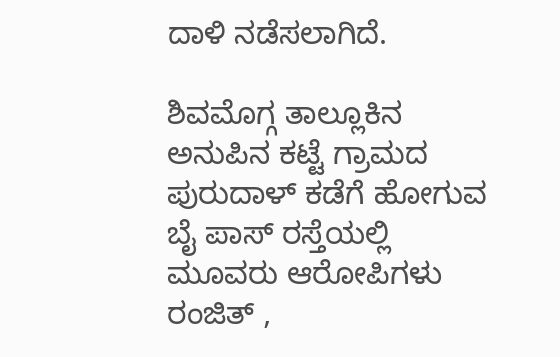ದಾಳಿ ನಡೆಸಲಾಗಿದೆ.

ಶಿವಮೊಗ್ಗ ತಾಲ್ಲೂಕಿನ ಅನುಪಿನ ಕಟ್ಟೆ ಗ್ರಾಮದ ಪುರುದಾಳ್ ಕಡೆಗೆ ಹೋಗುವ ಬೈ ಪಾಸ್ ರಸ್ತೆಯಲ್ಲಿ ಮೂವರು ಆರೋಪಿಗಳು ರಂಜಿತ್ ,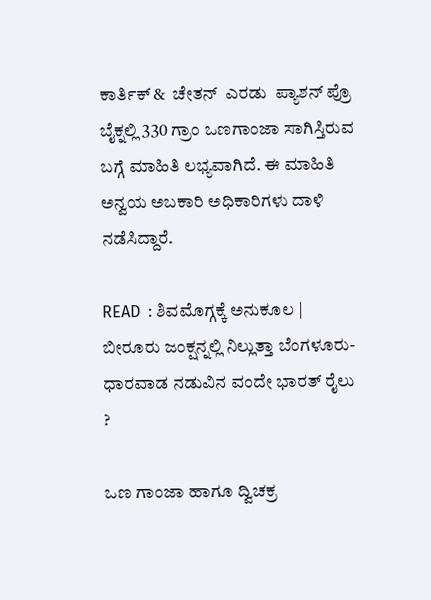ಕಾರ್ತಿಕ್ &  ಚೇತನ್  ಎರಡು  ಪ್ಯಾಶನ್ ಪ್ರೊ ಬೈಕ್ನಲ್ಲಿ 330 ಗ್ರಾಂ ಒಣಗಾಂಜಾ ಸಾಗಿಸ್ತಿರುವ ಬಗ್ಗೆ ಮಾಹಿತಿ ಲಭ್ಯವಾಗಿದೆ. ಈ ಮಾಹಿತಿ ಅನ್ವಯ ಅಬಕಾರಿ ಅಧಿಕಾರಿಗಳು ದಾಳಿ ನಡೆಸಿದ್ದಾರೆ.

READ  : ಶಿವಮೊಗ್ಗಕ್ಕೆ ಅನುಕೂಲ | ಬೀರೂರು ಜಂಕ್ಷನ್ನಲ್ಲಿ ನಿಲ್ಲುತ್ತಾ ಬೆಂಗಳೂರು-ಧಾರವಾಡ ನಡುವಿನ ವಂದೇ ಭಾರತ್ ರೈಲು ?

ಒಣ ಗಾಂಜಾ ಹಾಗೂ ದ್ವಿಚಕ್ರ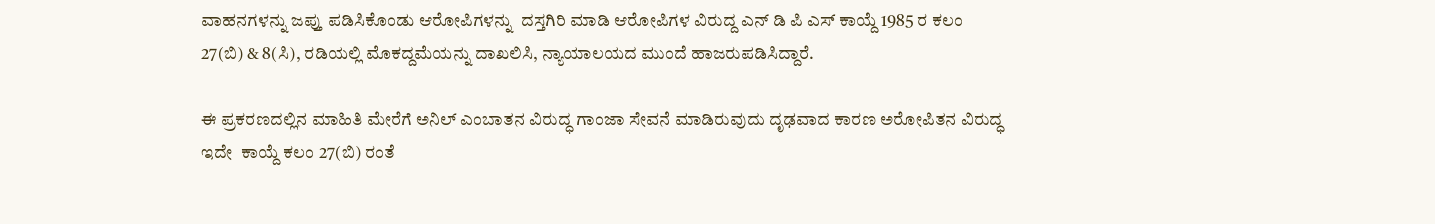ವಾಹನಗಳನ್ನು ಜಪ್ತು ಪಡಿಸಿಕೊಂಡು ಆರೋಪಿಗಳನ್ನು  ದಸ್ತಗಿರಿ ಮಾಡಿ ಆರೋಪಿಗಳ ವಿರುದ್ದ ಎನ್ ಡಿ ಪಿ ಎಸ್ ಕಾಯ್ದೆ 1985 ರ ಕಲಂ 27(ಬಿ) & 8(ಸಿ), ರಡಿಯಲ್ಲಿ ಮೊಕದ್ದಮೆಯನ್ನು ದಾಖಲಿಸಿ, ನ್ಯಾಯಾಲಯದ ಮುಂದೆ ಹಾಜರುಪಡಿಸಿದ್ದಾರೆ.

ಈ ಪ್ರಕರಣದಲ್ಲಿನ ಮಾಹಿತಿ ಮೇರೆಗೆ ಅನಿಲ್ ಎಂಬಾತನ ವಿರುದ್ಧ ಗಾಂಜಾ ಸೇವನೆ ಮಾಡಿರುವುದು ದೃಢವಾದ ಕಾರಣ ಅರೋಪಿತನ ವಿರುದ್ಧ ಇದೇ  ಕಾಯ್ದೆ ಕಲಂ 27(ಬಿ) ರಂತೆ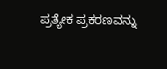ಪ್ರತ್ಯೇಕ ಪ್ರಕರಣವನ್ನು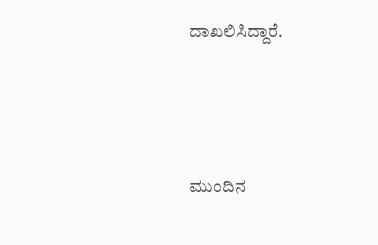ದಾಖಲಿಸಿದ್ದಾರೆ.




ಮುಂದಿನ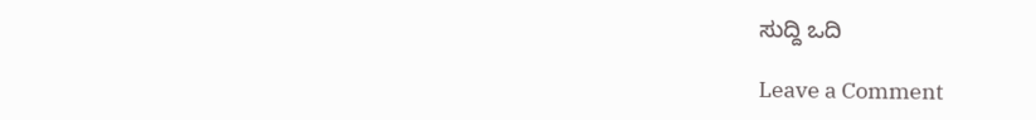ಸುದ್ದಿ ಒದಿ

Leave a Comment